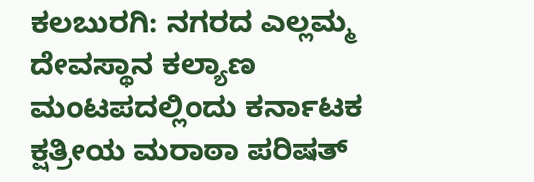ಕಲಬುರಗಿ: ನಗರದ ಎಲ್ಲಮ್ಮ ದೇವಸ್ಥಾನ ಕಲ್ಯಾಣ ಮಂಟಪದಲ್ಲಿಂದು ಕರ್ನಾಟಕ ಕ್ಷತ್ರೀಯ ಮರಾಠಾ ಪರಿಷತ್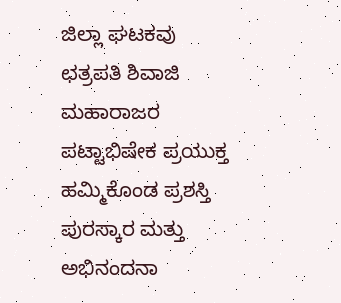ಜಿಲ್ಲಾ ಘಟಕವು ಛತ್ರಪತಿ ಶಿವಾಜಿ ಮಹಾರಾಜರ ಪಟ್ಟಾಭಿಷೇಕ ಪ್ರಯುಕ್ತ ಹಮ್ಮಿಕೊಂಡ ಪ್ರಶಸ್ತಿ ಪುರಸ್ಕಾರ ಮತ್ತು ಅಭಿನಂದನಾ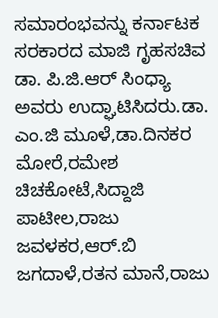ಸಮಾರಂಭವನ್ನು ಕರ್ನಾಟಕ ಸರಕಾರದ ಮಾಜಿ ಗೃಹಸಚಿವ ಡಾ. ಪಿ.ಜಿ.ಆರ್ ಸಿಂಧ್ಯಾ ಅವರು ಉದ್ಘಾಟಿಸಿದರು.ಡಾ. ಎಂ.ಜಿ ಮೂಳೆ,ಡಾ.ದಿನಕರ ಮೋರೆ,ರಮೇಶ ಚಿಚಕೋಟೆ,ಸಿದ್ದಾಜಿ ಪಾಟೀಲ,ರಾಜು ಜವಳಕರ,ಆರ್.ಬಿ ಜಗದಾಳೆ,ರತನ ಮಾನೆ,ರಾಜು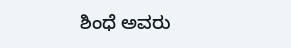ಶಿಂಧೆ ಅವರು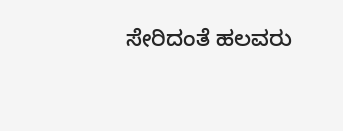ಸೇರಿದಂತೆ ಹಲವರು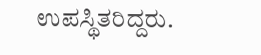ಉಪಸ್ಥಿತರಿದ್ದರು.